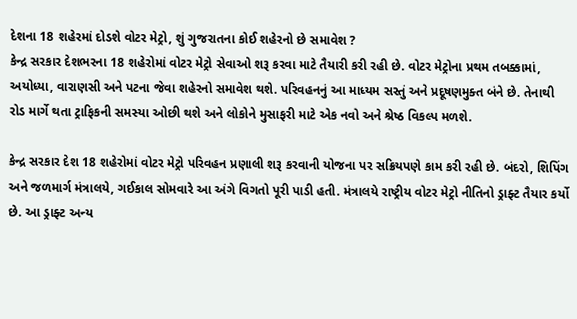દેશના 18 શહેરમાં દોડશે વોટર મેટ્રો, શું ગુજરાતના કોઈ શહેરનો છે સમાવેશ ?
કેન્દ્ર સરકાર દેશભરના 18 શહેરોમાં વોટર મેટ્રો સેવાઓ શરૂ કરવા માટે તૈયારી કરી રહી છે. વોટર મેટ્રોના પ્રથમ તબક્કામાં, અયોધ્યા, વારાણસી અને પટના જેવા શહેરનો સમાવેશ થશે. પરિવહનનું આ માધ્યમ સસ્તું અને પ્રદૂષણમુક્ત બંને છે. તેનાથી રોડ માર્ગે થતા ટ્રાફિકની સમસ્યા ઓછી થશે અને લોકોને મુસાફરી માટે એક નવો અને શ્રેષ્ઠ વિકલ્પ મળશે.

કેન્દ્ર સરકાર દેશ 18 શહેરોમાં વોટર મેટ્રો પરિવહન પ્રણાલી શરૂ કરવાની યોજના પર સક્રિયપણે કામ કરી રહી છે. બંદરો, શિપિંગ અને જળમાર્ગ મંત્રાલયે, ગઈકાલ સોમવારે આ અંગે વિગતો પૂરી પાડી હતી. મંત્રાલયે રાષ્ટ્રીય વોટર મેટ્રો નીતિનો ડ્રાફ્ટ તૈયાર કર્યો છે. આ ડ્રાફ્ટ અન્ય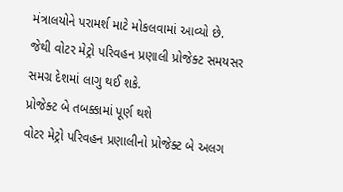મંત્રાલયોને પરામર્શ માટે મોકલવામાં આવ્યો છે. જેથી વોટર મેટ્રો પરિવહન પ્રણાલી પ્રોજેક્ટ સમયસર સમગ્ર દેશમાં લાગુ થઈ શકે.
પ્રોજેક્ટ બે તબક્કામાં પૂર્ણ થશે
વોટર મેટ્રો પરિવહન પ્રણાલીનો પ્રોજેક્ટ બે અલગ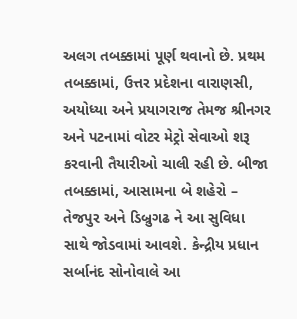અલગ તબક્કામાં પૂર્ણ થવાનો છે. પ્રથમ તબક્કામાં, ઉત્તર પ્રદેશના વારાણસી, અયોધ્યા અને પ્રયાગરાજ તેમજ શ્રીનગર અને પટનામાં વોટર મેટ્રો સેવાઓ શરૂ કરવાની તૈયારીઓ ચાલી રહી છે. બીજા તબક્કામાં, આસામના બે શહેરો – તેજપુર અને ડિબ્રુગઢ ને આ સુવિધા સાથે જોડવામાં આવશે. કેન્દ્રીય પ્રધાન સર્બાનંદ સોનોવાલે આ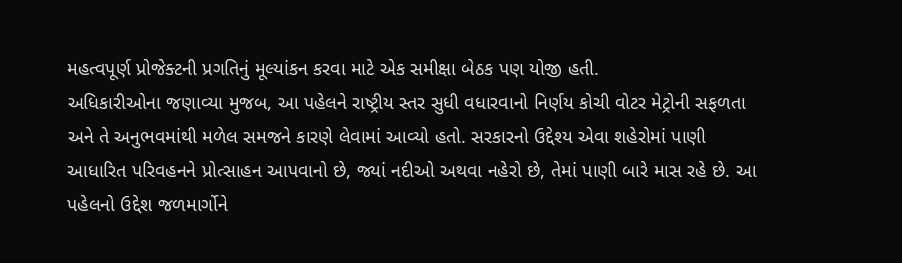મહત્વપૂર્ણ પ્રોજેક્ટની પ્રગતિનું મૂલ્યાંકન કરવા માટે એક સમીક્ષા બેઠક પણ યોજી હતી.
અધિકારીઓના જણાવ્યા મુજબ, આ પહેલને રાષ્ટ્રીય સ્તર સુધી વધારવાનો નિર્ણય કોચી વોટર મેટ્રોની સફળતા અને તે અનુભવમાંથી મળેલ સમજને કારણે લેવામાં આવ્યો હતો. સરકારનો ઉદ્દેશ્ય એવા શહેરોમાં પાણી આધારિત પરિવહનને પ્રોત્સાહન આપવાનો છે, જ્યાં નદીઓ અથવા નહેરો છે, તેમાં પાણી બારે માસ રહે છે. આ પહેલનો ઉદ્દેશ જળમાર્ગોને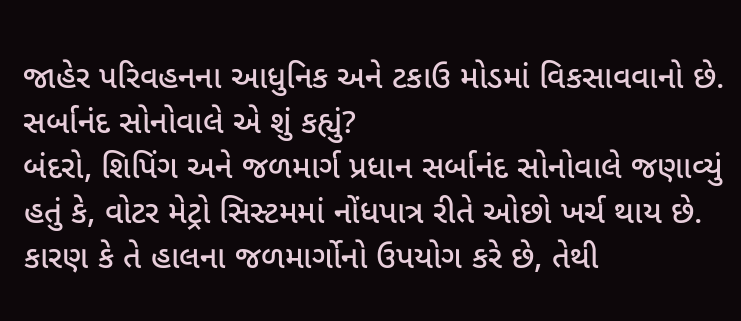જાહેર પરિવહનના આધુનિક અને ટકાઉ મોડમાં વિકસાવવાનો છે.
સર્બાનંદ સોનોવાલે એ શું કહ્યું?
બંદરો, શિપિંગ અને જળમાર્ગ પ્રધાન સર્બાનંદ સોનોવાલે જણાવ્યું હતું કે, વોટર મેટ્રો સિસ્ટમમાં નોંધપાત્ર રીતે ઓછો ખર્ચ થાય છે. કારણ કે તે હાલના જળમાર્ગોનો ઉપયોગ કરે છે, તેથી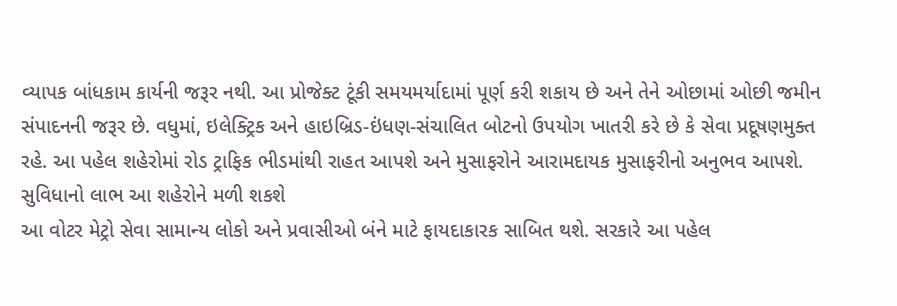વ્યાપક બાંધકામ કાર્યની જરૂર નથી. આ પ્રોજેક્ટ ટૂંકી સમયમર્યાદામાં પૂર્ણ કરી શકાય છે અને તેને ઓછામાં ઓછી જમીન સંપાદનની જરૂર છે. વધુમાં, ઇલેક્ટ્રિક અને હાઇબ્રિડ-ઇંધણ-સંચાલિત બોટનો ઉપયોગ ખાતરી કરે છે કે સેવા પ્રદૂષણમુક્ત રહે. આ પહેલ શહેરોમાં રોડ ટ્રાફિક ભીડમાંથી રાહત આપશે અને મુસાફરોને આરામદાયક મુસાફરીનો અનુભવ આપશે.
સુવિધાનો લાભ આ શહેરોને મળી શકશે
આ વોટર મેટ્રો સેવા સામાન્ય લોકો અને પ્રવાસીઓ બંને માટે ફાયદાકારક સાબિત થશે. સરકારે આ પહેલ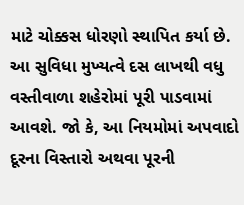માટે ચોક્કસ ધોરણો સ્થાપિત કર્યા છે. આ સુવિધા મુખ્યત્વે દસ લાખથી વધુ વસ્તીવાળા શહેરોમાં પૂરી પાડવામાં આવશે. જો કે, આ નિયમોમાં અપવાદો દૂરના વિસ્તારો અથવા પૂરની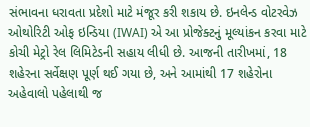સંભાવના ધરાવતા પ્રદેશો માટે મંજૂર કરી શકાય છે. ઇનલેન્ડ વોટરવેઝ ઓથોરિટી ઓફ ઇન્ડિયા (IWAI) એ આ પ્રોજેક્ટનું મૂલ્યાંકન કરવા માટે કોચી મેટ્રો રેલ લિમિટેડની સહાય લીધી છે. આજની તારીખમાં, 18 શહેરના સર્વેક્ષણ પૂર્ણ થઈ ગયા છે, અને આમાંથી 17 શહેરોના અહેવાલો પહેલાથી જ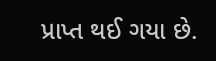પ્રાપ્ત થઈ ગયા છે.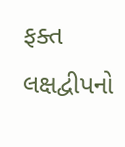ફક્ત લક્ષદ્વીપનો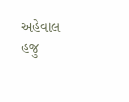અહેવાલ હજુ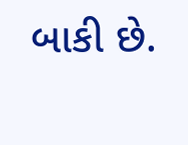બાકી છે.